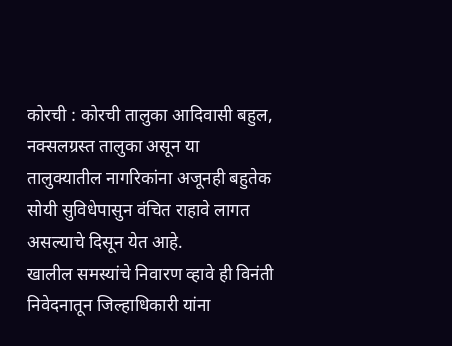कोरची : कोरची तालुका आदिवासी बहुल, नक्सलग्रस्त तालुका असून या तालुक्यातील नागरिकांना अजूनही बहुतेक सोयी सुविधेपासुन वंचित राहावे लागत असल्याचे दिसून येत आहे.
खालील समस्यांचे निवारण व्हावे ही विनंती निवेदनातून जिल्हाधिकारी यांना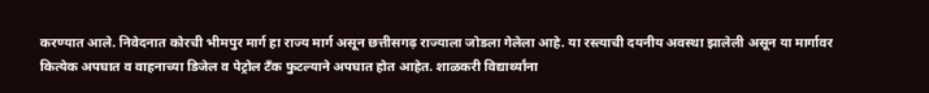करण्यात आले. निवेदनात कोरची भीमपुर मार्ग हा राज्य मार्ग असून छत्तीसगढ़ राज्याला जोडला गेलेला आहे. या रस्त्याची दयनीय अवस्था झालेली असून या मार्गावर कित्येक अपघात व वाहनाच्या डिजेल व पेट्रोल टँक फुटल्याने अपघात होत आहेत. शाळकरी विद्यार्थ्यांना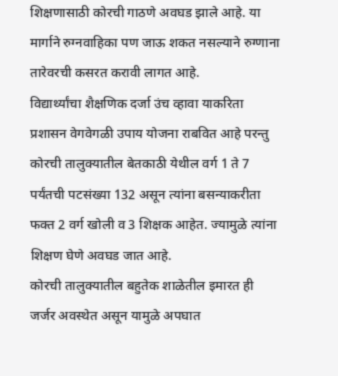शिक्षणासाठी कोरची गाठणे अवघड झाले आहे. या मार्गाने रुग्नवाहिका पण जाऊ शकत नसल्याने रुग्णाना तारेवरची कसरत करावी लागत आहे.
विद्यार्थ्यांचा शैक्षणिक दर्जा उंच व्हावा याकरिता प्रशासन वेगवेगळी उपाय योजना राबवित आहे परन्तु कोरची तालुक्यातील बेतकाठी येथील वर्ग 1 ते 7 पर्यंतची पटसंख्या 132 असून त्यांना बसन्याकरीता फक्त 2 वर्ग खोली व 3 शिक्षक आहेत. ज्यामुळे त्यांना शिक्षण घेणे अवघड जात आहे.
कोरची तालुक्यातील बहुतेक शाळेतील इमारत ही जर्जर अवस्थेत असून यामुळे अपघात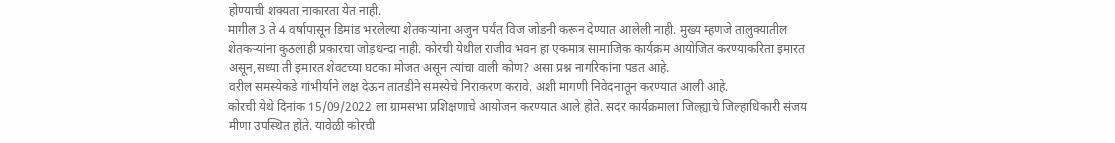होण्याची शक्यता नाकारता येत नाही.
मागील 3 ते 4 वर्षापासून डिमांड भरलेल्या शेतकऱ्यांना अजुन पर्यंत विज जोडनी करून देण्यात आलेली नाही. मुख्य म्हणजे तालुक्यातील शेतकऱ्यांना कुठलाही प्रकारचा जोड़धन्दा नाही. कोरची येथील राजीव भवन हा एकमात्र सामाजिक कार्यक्रम आयोजित करण्याकरिता इमारत असून,सध्या ती इमारत शेवटच्या घटका मोजत असून त्यांचा वाली कोण? असा प्रश्न नागरिकांना पडत आहे.
वरील समस्येकडे गांभीर्याने लक्ष देऊन तातडीने समस्येचे निराकरण करावे. अशी मागणी निवेदनातून करण्यात आली आहे.
कोरची येथे दिनांक 15/09/2022 ला ग्रामसभा प्रशिक्षणाचे आयोजन करण्यात आले होते. सदर कार्यक्रमाला जिल्ह्याचे जिल्हाधिकारी संजय मीणा उपस्थित होते. यावेळी कोरची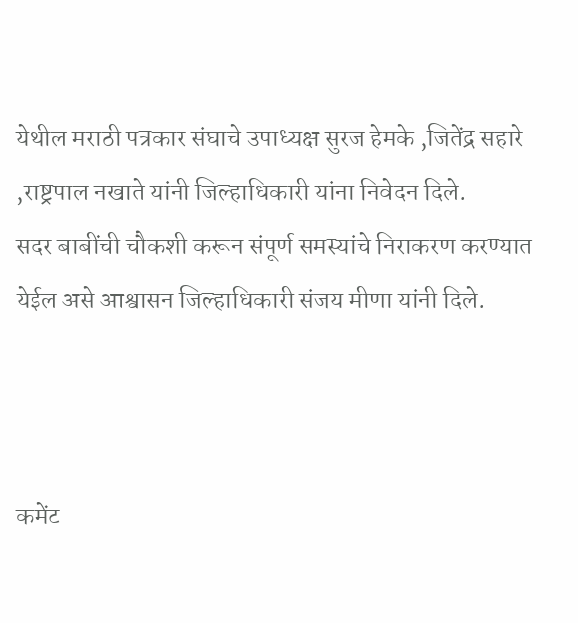येथील मराठी पत्रकार संघाचे उपाध्यक्ष सुरज हेमके ,जितेंद्र सहारे ,राष्ट्रपाल नखाते यांनी जिल्हाधिकारी यांना निवेदन दिले.
सदर बाबींची चौकशी करून संपूर्ण समस्यांचे निराकरण करण्यात येईल असे आश्वासन जिल्हाधिकारी संजय मीणा यांनी दिले.



कमेंट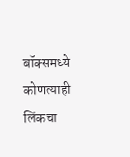बॉक्समध्ये कोणत्याही लिंकचा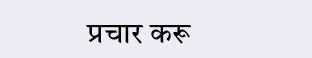प्रचार करू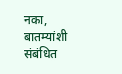नका, बातम्यांशी संबंधित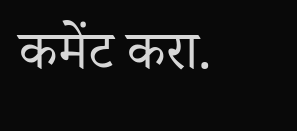कमेंट करा.